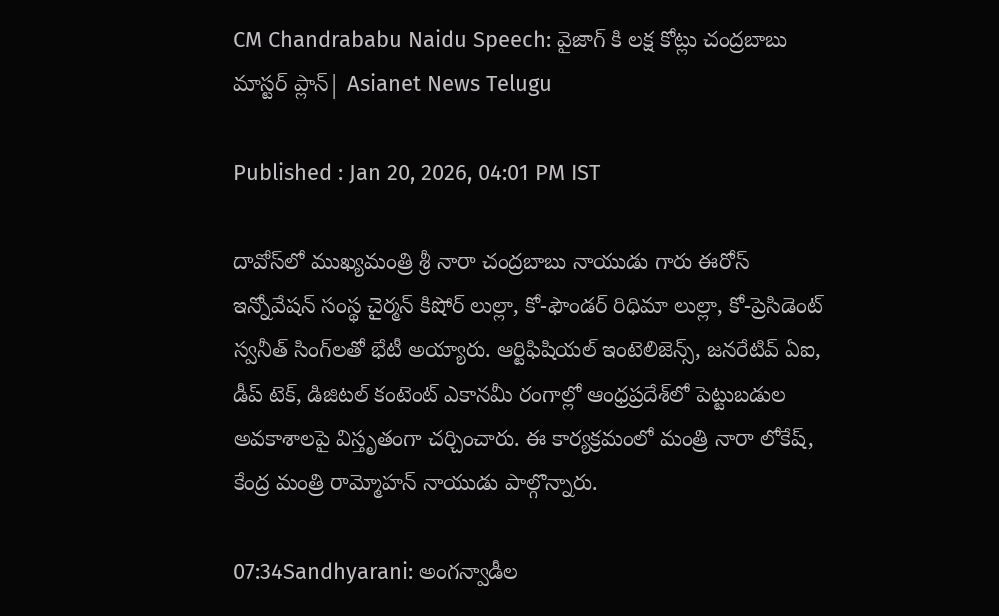CM Chandrababu Naidu Speech: వైజాగ్ కి లక్ష కోట్లు చంద్రబాబు మాస్టర్ ప్లాన్| Asianet News Telugu

Published : Jan 20, 2026, 04:01 PM IST

దావోస్‌లో ముఖ్యమంత్రి శ్రీ నారా చంద్రబాబు నాయుడు గారు ఈరోస్ ఇన్నోవేషన్ సంస్థ చైర్మన్ కిషోర్ లుల్లా, కో-ఫౌండర్ రిధిమా లుల్లా, కో-ప్రెసిడెంట్ స్వనీత్ సింగ్‌లతో భేటీ అయ్యారు. ఆర్టిఫిషియల్ ఇంటెలిజెన్స్, జనరేటివ్ ఏఐ, డీప్ టెక్, డిజిటల్ కంటెంట్ ఎకానమీ రంగాల్లో ఆంధ్రప్రదేశ్‌లో పెట్టుబడుల అవకాశాలపై విస్తృతంగా చర్చించారు. ఈ కార్యక్రమంలో మంత్రి నారా లోకేష్, కేంద్ర మంత్రి రామ్మోహన్ నాయుడు పాల్గొన్నారు.

07:34Sandhyarani: అంగన్వాడీల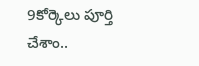9కోర్కెలు పూర్తి చేశాం..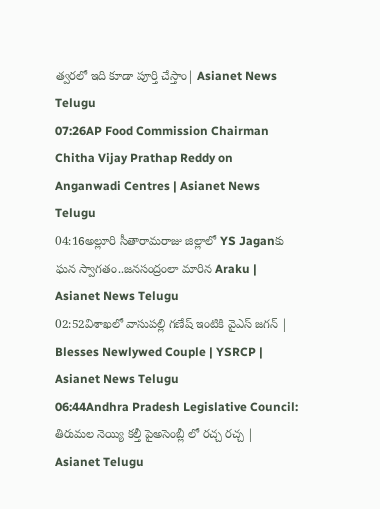త్వరలో ఇది కూడా పూర్తి చేస్తాం| Asianet News Telugu
07:26AP Food Commission Chairman Chitha Vijay Prathap Reddy on Anganwadi Centres | Asianet News Telugu
04:16అల్లూరి సీతారామరాజు జిల్లాలో YS Jaganకు ఘన స్వాగతం..జనసంద్రంలా మారిన Araku | Asianet News Telugu
02:52విశాఖలో వాసుపల్లి గణేష్ ఇంటికి వైఎస్ జగన్ | Blesses Newlywed Couple | YSRCP | Asianet News Telugu
06:44Andhra Pradesh Legislative Council: తిరుమల నెయ్యి కల్తీ పైఅసెంబ్లీ లో రచ్చ రచ్చ | Asianet Telugu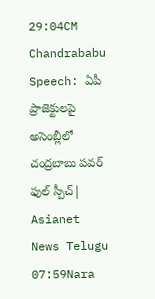29:04CM Chandrababu Speech: ఏపీ ప్రాజెక్టులపై అసెంబ్లీలో చంద్రబాబు పవర్ ఫుల్ స్పీచ్| Asianet News Telugu
07:59Nara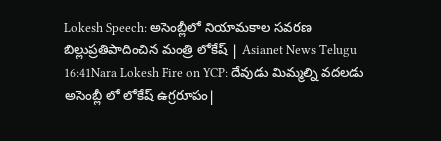Lokesh Speech: అసెంబ్లీలో నియామకాల సవరణ బిల్లుప్రతిపాదించిన మంత్రి లోకేష్ | Asianet News Telugu
16:41Nara Lokesh Fire on YCP: దేవుడు మిమ్మల్ని వదలడు అసెంబ్లీ లో లోకేష్ ఉగ్రరూపం|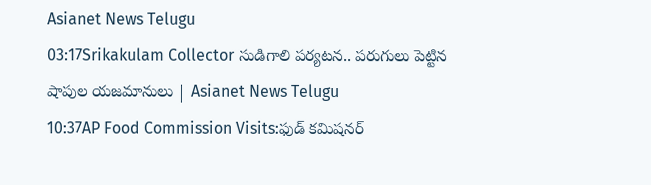Asianet News Telugu
03:17Srikakulam Collector సుడిగాలి పర్యటన.. పరుగులు పెట్టిన షాపుల యజమానులు | Asianet News Telugu
10:37AP Food Commission Visits:ఫుడ్ కమిషనర్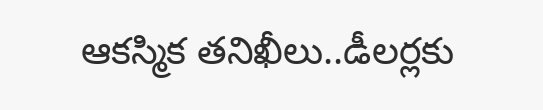ఆకస్మిక తనిఖీలు..డీలర్లకు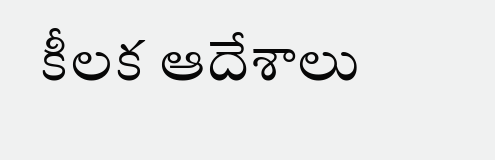కీలక ఆదేశాలు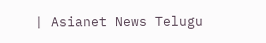| Asianet News Telugu